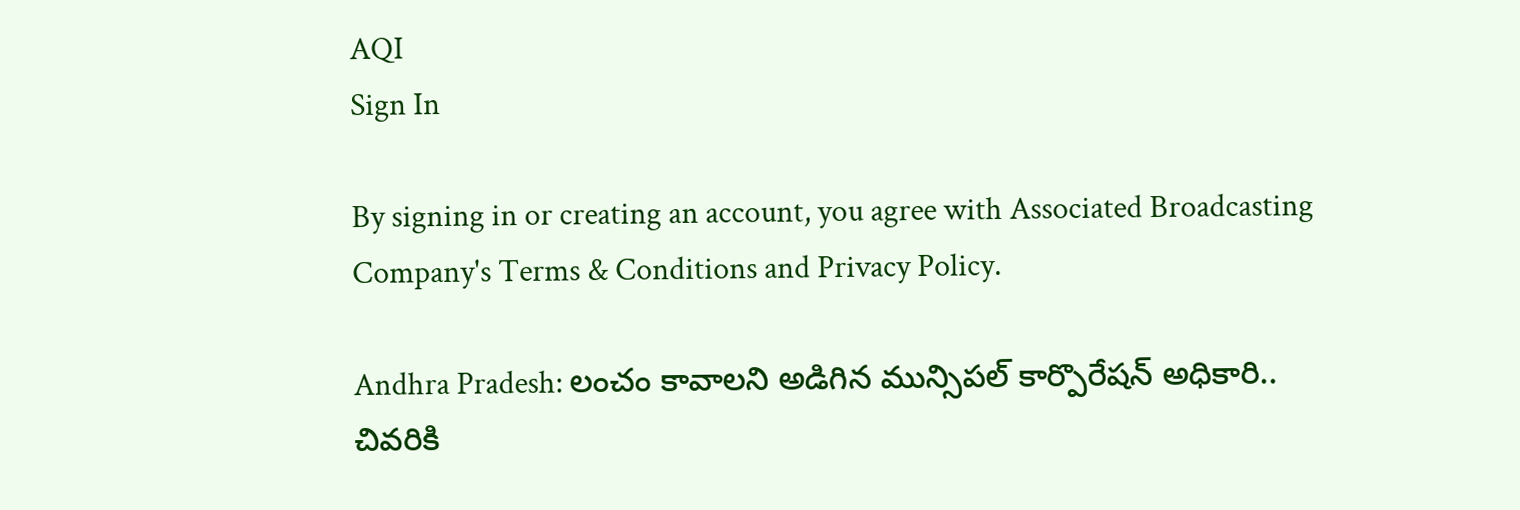AQI
Sign In

By signing in or creating an account, you agree with Associated Broadcasting Company's Terms & Conditions and Privacy Policy.

Andhra Pradesh: లంచం కావాలని అడిగిన మున్సిపల్ కార్పొరేషన్ అధికారి.. చివరికి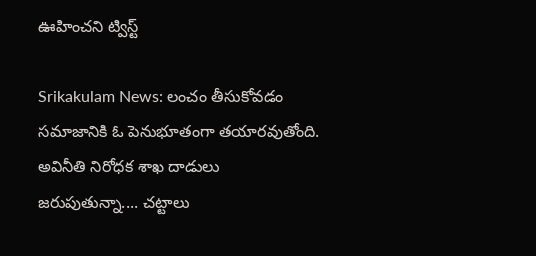ఊహించని ట్విస్ట్

Srikakulam News: లంచం తీసుకోవడం సమాజానికి ఓ పెనుభూతంగా తయారవుతోంది. అవినీతి నిరోధక శాఖ దాడులు జరుపుతున్నా.... చట్టాలు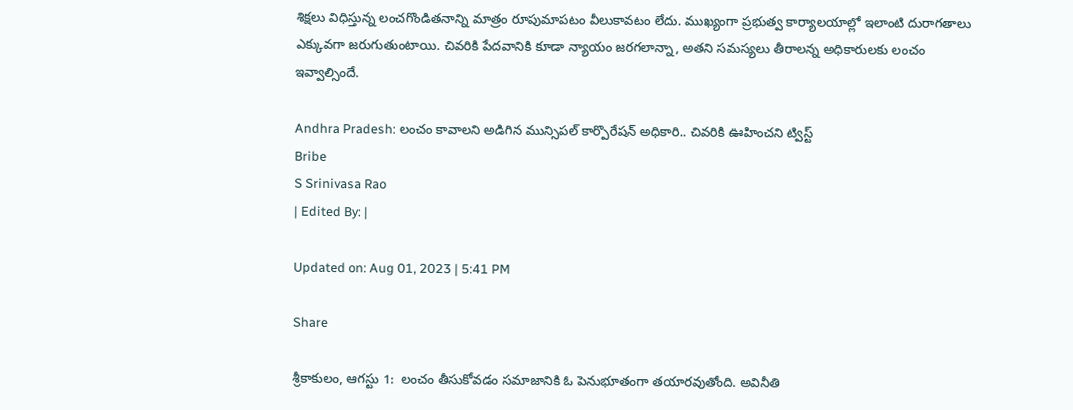శిక్షలు విధిస్తున్న లంచగొండితనాన్ని మాత్రం రూపుమాపటం వీలుకావటం లేదు. ముఖ్యంగా ప్రభుత్వ కార్యాలయాల్లో ఇలాంటి దురాగతాలు ఎక్కువగా జరుగుతుంటాయి. చివరికి పేదవానికి కూడా న్యాయం జరగలాన్నా, అతని సమస్యలు తీరాలన్న అధికారులకు లంచం ఇవ్వాల్సిందే.

Andhra Pradesh: లంచం కావాలని అడిగిన మున్సిపల్ కార్పొరేషన్ అధికారి.. చివరికి ఊహించని ట్విస్ట్
Bribe
S Srinivasa Rao
| Edited By: |

Updated on: Aug 01, 2023 | 5:41 PM

Share

శ్రీకాకులం, ఆగస్టు 1:  లంచం తీసుకోవడం సమాజానికి ఓ పెనుభూతంగా తయారవుతోంది. అవినీతి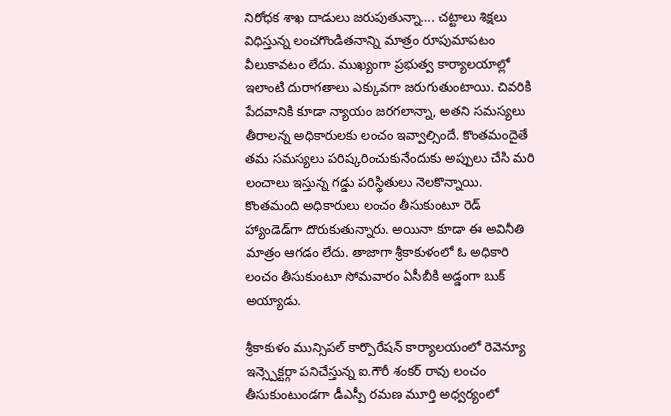నిరోధక శాఖ దాడులు జరుపుతున్నా…. చట్టాలు శిక్షలు విధిస్తున్న లంచగొండితనాన్ని మాత్రం రూపుమాపటం వీలుకావటం లేదు. ముఖ్యంగా ప్రభుత్వ కార్యాలయాల్లో ఇలాంటి దురాగతాలు ఎక్కువగా జరుగుతుంటాయి. చివరికి పేదవానికి కూడా న్యాయం జరగలాన్నా, అతని సమస్యలు తీరాలన్న అధికారులకు లంచం ఇవ్వాల్సిందే. కొంతమందైతే తమ సమస్యలు పరిష్కరించుకునేందుకు అప్పులు చేసి మరి లంచాలు ఇస్తున్న గడ్డు పరిస్థితులు నెలకొన్నాయి. కొంతమంది అధికారులు లంచం తీసుకుంటూ రెడ్ హ్యాండెడ్‌గా దొరుకుతున్నారు. అయినా కూడా ఈ అవినీతి మాత్రం ఆగడం లేదు. తాజాగా శ్రీకాకుళంలో ఓ అధికారి లంచం తీసుకుంటూ సోమవారం ఏసీబీకి అడ్డంగా బుక్ అయ్యాడు.

శ్రీకాకుళం మున్సిపల్ కార్పొరేషన్ కార్యాలయంలో రెవెన్యూ ఇన్స్పెక్టర్గా పనిచేస్తున్న ఐ.గౌరీ శంకర్ రావు లంచం తీసుకుంటుండగా డీఎస్పీ రమణ మూర్తి అధ్వర్యంలో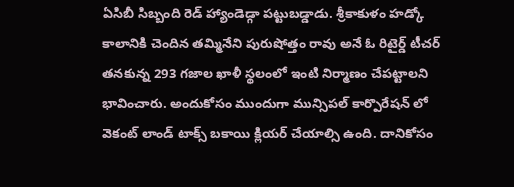ఏసిబీ సిబ్బంది రెడ్ హ్యాండెడ్గా పట్టుబడ్డాడు. శ్రీకాకుళం హడ్కో కాలానికి చెందిన తమ్మినేని పురుషోత్తం రావు అనే ఓ రిటైర్డ్ టీచర్ తనకున్న 293 గజాల ఖాళీ స్థలంలో ఇంటి నిర్మాణం చేపట్టాలని భావించారు. అందుకోసం ముందుగా మున్సిపల్ కార్పొరేషన్ లో వెకంట్ లాండ్ టాక్స్ బకాయి క్లియర్ చేయాల్సి ఉంది. దానికోసం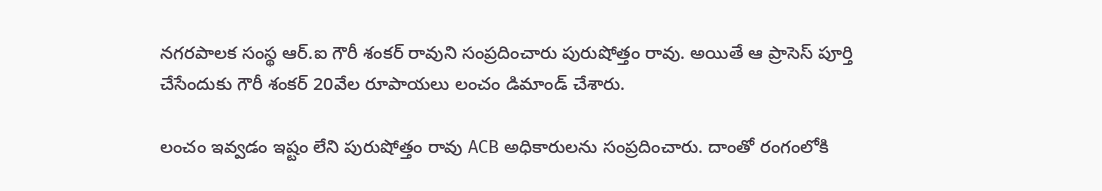నగరపాలక సంస్థ ఆర్.ఐ గౌరీ శంకర్ రావుని సంప్రదించారు పురుషోత్తం రావు. అయితే ఆ ప్రాసెస్ పూర్తి చేసేందుకు గౌరీ శంకర్ 20వేల రూపాయలు లంచం డిమాండ్ చేశారు.

లంచం ఇవ్వడం ఇష్టం లేని పురుషోత్తం రావు ACB అధికారులను సంప్రదించారు. దాంతో రంగంలోకి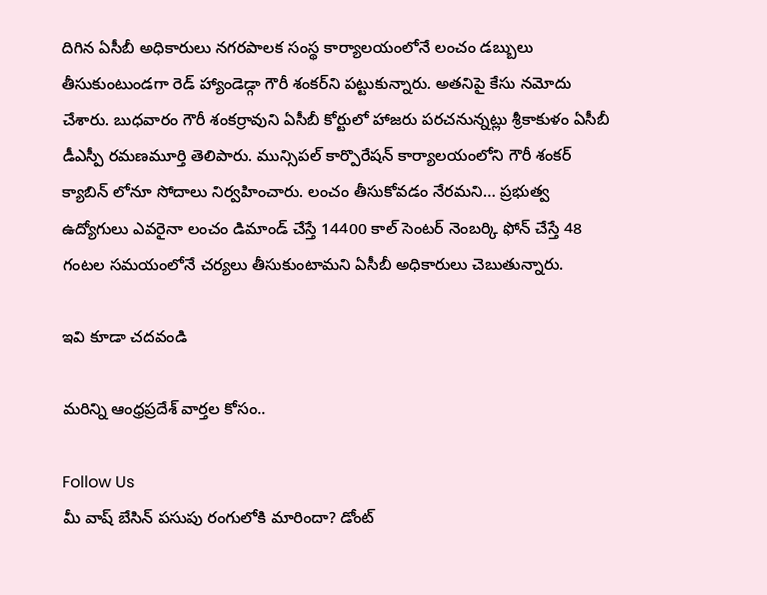దిగిన ఏసీబీ అధికారులు నగరపాలక సంస్థ కార్యాలయంలోనే లంచం డబ్బులు తీసుకుంటుండగా రెడ్ హ్యాండెడ్గా గౌరీ శంకర్‌ని పట్టుకున్నారు. అతనిపై కేసు నమోదు చేశారు. బుధవారం గౌరీ శంకర్రావుని ఏసీబీ కోర్టులో హాజరు పరచనున్నట్లు శ్రీకాకుళం ఏసీబీ డీఎస్పీ రమణమూర్తి తెలిపారు. మున్సిపల్ కార్పొరేషన్ కార్యాలయంలోని గౌరీ శంకర్ క్యాబిన్ లోనూ సోదాలు నిర్వహించారు. లంచం తీసుకోవడం నేరమని… ప్రభుత్వ ఉద్యోగులు ఎవరైనా లంచం డిమాండ్ చేస్తే 14400 కాల్ సెంటర్ నెంబర్కి ఫోన్ చేస్తే 48 గంటల సమయంలోనే చర్యలు తీసుకుంటామని ఏసీబీ అధికారులు చెబుతున్నారు.

ఇవి కూడా చదవండి

మరిన్ని ఆంధ్రప్రదేశ్ వార్తల కోసం..

Follow Us
మీ వాష్ బేసిన్ పసుపు రంగులోకి మారిందా? డోంట్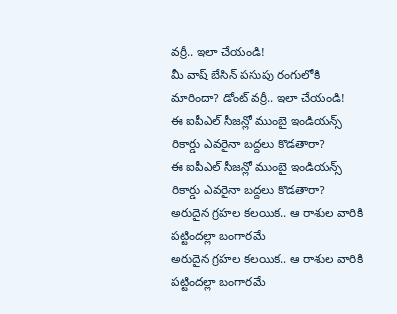వర్రీ.. ఇలా చేయండి!
మీ వాష్ బేసిన్ పసుపు రంగులోకి మారిందా? డోంట్ వర్రీ.. ఇలా చేయండి!
ఈ ఐపీఎల్ సీజన్లో ముంబై ఇండియన్స్ రికార్డు ఎవరైనా బద్దలు కొడతారా?
ఈ ఐపీఎల్ సీజన్లో ముంబై ఇండియన్స్ రికార్డు ఎవరైనా బద్దలు కొడతారా?
అరుదైన గ్రహల కలయిక.. ఆ రాశుల వారికి పట్టిందల్లా బంగారమే
అరుదైన గ్రహల కలయిక.. ఆ రాశుల వారికి పట్టిందల్లా బంగారమే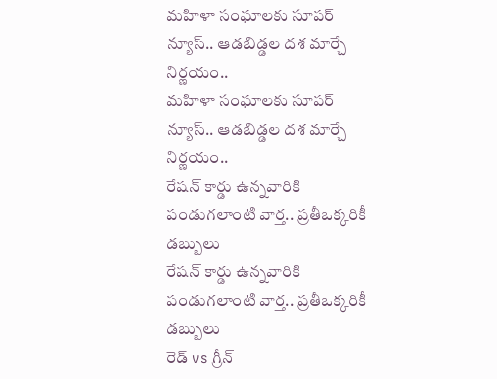మహిళా సంఘాలకు సూపర్ న్యూస్.. ఆడబిడ్డల దశ మార్చే నిర్ణయం..
మహిళా సంఘాలకు సూపర్ న్యూస్.. ఆడబిడ్డల దశ మార్చే నిర్ణయం..
రేషన్ కార్డు ఉన్నవారికి పండుగలాంటి వార్త.. ప్రతీఒక్కరికీ డబ్బులు
రేషన్ కార్డు ఉన్నవారికి పండుగలాంటి వార్త.. ప్రతీఒక్కరికీ డబ్బులు
రెడ్ vs గ్రీన్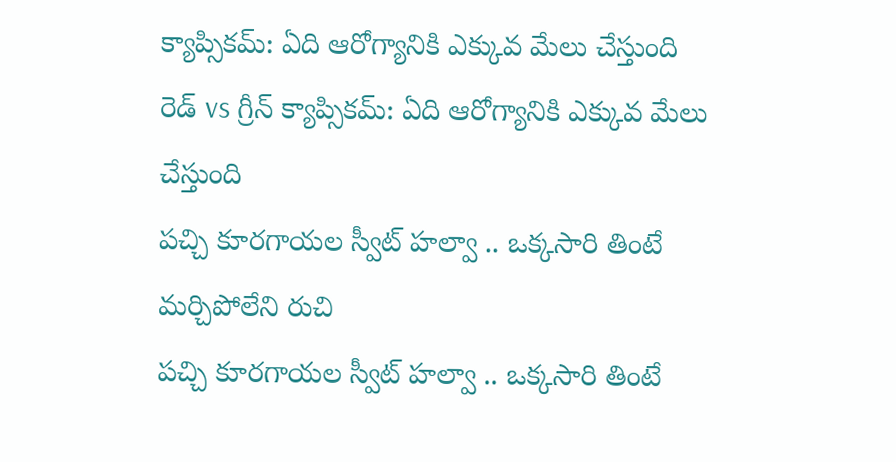క్యాప్సికమ్: ఏది ఆరోగ్యానికి ఎక్కువ మేలు చేస్తుంది
రెడ్ vs గ్రీన్ క్యాప్సికమ్: ఏది ఆరోగ్యానికి ఎక్కువ మేలు చేస్తుంది
పచ్చి కూరగాయల స్వీట్ హల్వా .. ఒక్కసారి తింటే మర్చిపోలేని రుచి
పచ్చి కూరగాయల స్వీట్ హల్వా .. ఒక్కసారి తింటే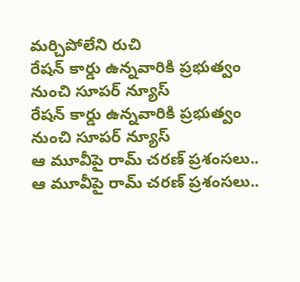మర్చిపోలేని రుచి
రేషన్ కార్డు ఉన్నవారికి ప్రభుత్వం నుంచి సూపర్ న్యూస్
రేషన్ కార్డు ఉన్నవారికి ప్రభుత్వం నుంచి సూపర్ న్యూస్
ఆ మూవీపై రామ్ చరణ్ ప్రశంసలు..
ఆ మూవీపై రామ్ చరణ్ ప్రశంసలు..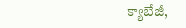క్యాబేజీ,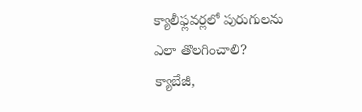క్యాలీఫ్లవర్లలో పురుగులను ఎలా తొలగించాలి?
క్యాబేజీ,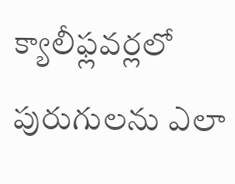క్యాలీఫ్లవర్లలో పురుగులను ఎలా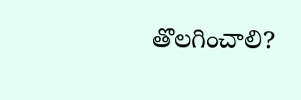తొలగించాలి?